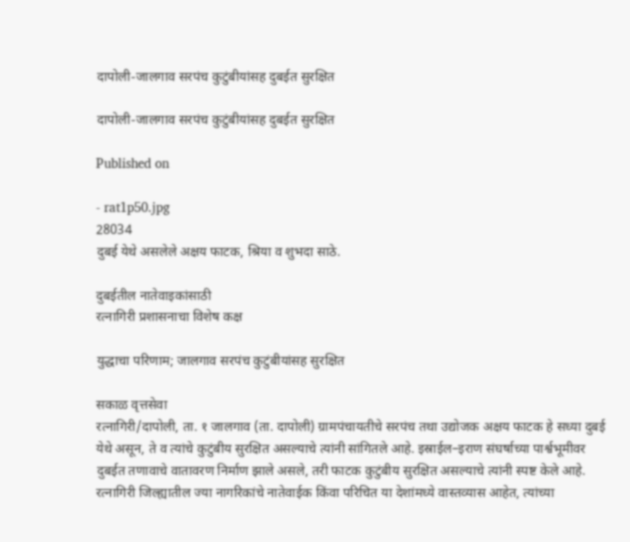दापोली-जालगाव सरपंच कुटुंबीयांसह दुबईत सुरक्षित

दापोली-जालगाव सरपंच कुटुंबीयांसह दुबईत सुरक्षित

Published on

- rat1p50.jpg
28034
दुबई येथे असलेले अक्षय फाटक, श्रिया व शुभदा साठे.

दुबईतील नातेवाइकांसाठी
रत्नागिरी प्रशासनाचा विशेष कक्ष

युद्धाचा परिणाम; जालगाव सरपंच कुटुंबीयांसह सुरक्षित

सकाळ वृत्तसेवा
रत्नागिरी/दापोली, ता. १ जालगाव (ता. दापोली) ग्रामपंचायतीचे सरपंच तथा उद्योजक अक्षय फाटक हे सध्या दुबई येथे असून, ते व त्यांचे कुटुंबीय सुरक्षित असल्याचे त्यांनी सांगितले आहे. इस्राईल–इराण संघर्षाच्या पार्श्वभूमीवर दुबईत तणावाचे वातावरण निर्माण झाले असले, तरी फाटक कुटुंबीय सुरक्षित असल्याचे त्यांनी स्पष्ट केले आहे. रत्नागिरी जिल्ह्यातील ज्या नागरिकांचे नातेवाईक किंवा परिचित या देशांमध्ये वास्तव्यास आहेत, त्यांच्या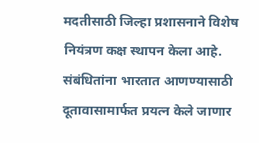मदतीसाठी जिल्हा प्रशासनाने विशेष नियंत्रण कक्ष स्थापन केला आहे. संबंधितांना भारतात आणण्यासाठी दूतावासामार्फत प्रयत्न केले जाणार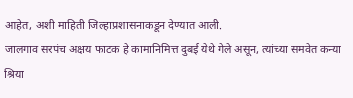आहेत, अशी माहिती जिल्हाप्रशासनाकडून देण्यात आली.
जालगाव सरपंच अक्षय फाटक हे कामानिमित्त दुबई येथे गेले असून, त्यांच्या समवेत कन्या श्रिया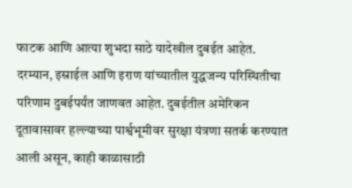फाटक आणि आत्या शुभदा साठे यादेखील दुबईत आहेत. दरम्यान, इस्राईल आणि इराण यांच्यातील युद्धजन्य परिस्थितीचा परिणाम दुबईपर्यंत जाणवत आहेत. दुबईतील अमेरिकन दूतावासावर हल्ल्याच्या पार्श्वभूमीवर सुरक्षा यंत्रणा सतर्क करण्यात आली असून, काही काळासाठी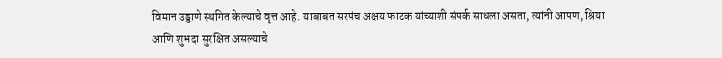विमान उड्डाणे स्थगित केल्याचे वृत्त आहे. याबाबत सरपंच अक्षय फाटक यांच्याशी संपर्क साधला असता, त्यांनी आपण, श्रिया आणि शुभदा सुरक्षित असल्याचे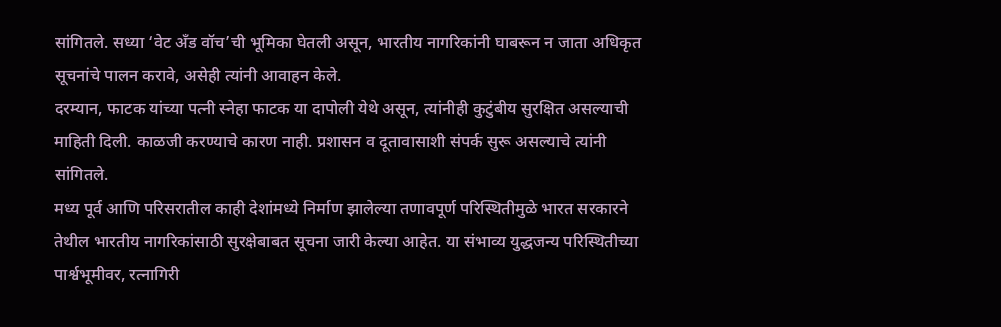सांगितले. सध्या ‘वेट अँड वॉच’ची भूमिका घेतली असून, भारतीय नागरिकांनी घाबरून न जाता अधिकृत सूचनांचे पालन करावे, असेही त्यांनी आवाहन केले.
दरम्यान, फाटक यांच्या पत्नी स्नेहा फाटक या दापोली येथे असून, त्यांनीही कुटुंबीय सुरक्षित असल्याची माहिती दिली. काळजी करण्याचे कारण नाही. प्रशासन व दूतावासाशी संपर्क सुरू असल्याचे त्यांनी सांगितले.
मध्य पूर्व आणि परिसरातील काही देशांमध्ये निर्माण झालेल्या तणावपूर्ण परिस्थितीमुळे भारत सरकारने तेथील भारतीय नागरिकांसाठी सुरक्षेबाबत सूचना जारी केल्या आहेत. या संभाव्य युद्धजन्य परिस्थितीच्या पार्श्वभूमीवर, रत्नागिरी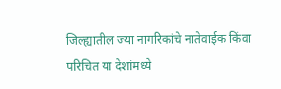जिल्ह्यातील ज्या नागरिकांचे नातेवाईक किंवा परिचित या देशांमध्ये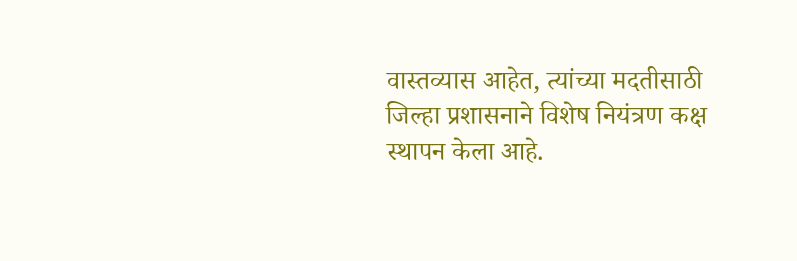वास्तव्यास आहेत, त्यांच्या मदतीसाठी जिल्हा प्रशासनाने विशेष नियंत्रण कक्ष स्थापन केला आहे.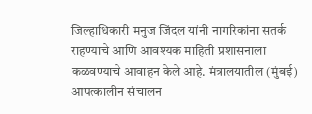जिल्हाधिकारी मनुज जिंदल यांनी नागरिकांना सतर्क राहण्याचे आणि आवश्यक माहिती प्रशासनाला कळवण्याचे आवाहन केले आहे. मंत्रालयातील (मुंबई) आपत्कालीन संचालन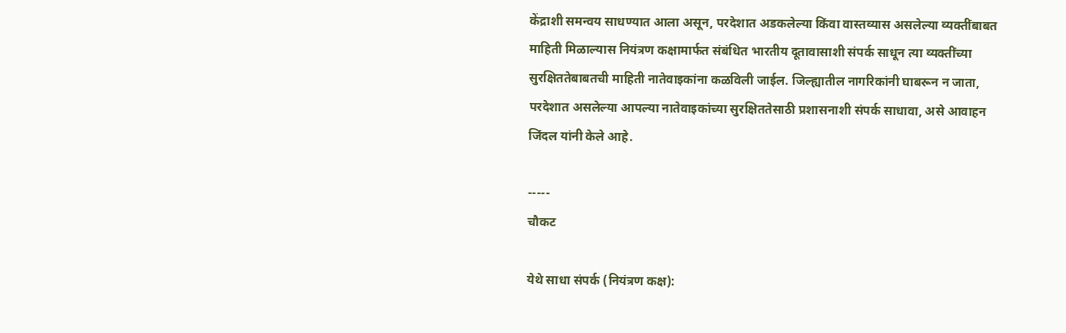केंद्राशी समन्वय साधण्यात आला असून, परदेशात अडकलेल्या किंवा वास्तव्यास असलेल्या व्यक्तींबाबत माहिती मिळाल्यास नियंत्रण कक्षामार्फत संबंधित भारतीय दूतावासाशी संपर्क साधून त्या व्यक्तींच्या सुरक्षिततेबाबतची माहिती नातेवाइकांना कळविली जाईल. जिल्ह्यातील नागरिकांनी घाबरून न जाता, परदेशात असलेल्या आपल्या नातेवाइकांच्या सुरक्षिततेसाठी प्रशासनाशी संपर्क साधावा, असे आवाहन जिंदल यांनी केले आहे.

-----
चौकट

येथे साधा संपर्क (नियंत्रण कक्ष):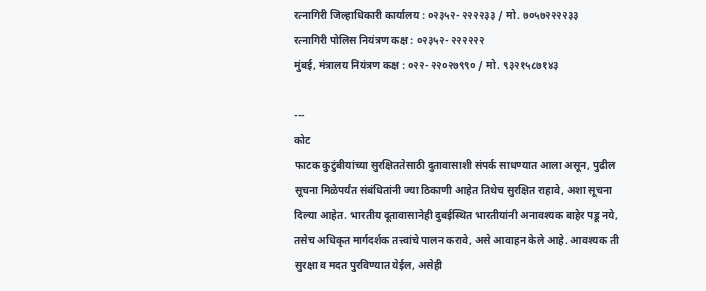रत्नागिरी जिल्हाधिकारी कार्यालय : ०२३५२- २२२२३३ / मो. ७०५७२२२२३३
रत्नागिरी पोलिस नियंत्रण कक्ष : ०२३५२- २२२२२२
मुंबई, मंत्रालय नियंत्रण कक्ष : ०२२- २२०२७९९० / मो. ९३२१५८७१४३

---
कोट
फाटक कुटुंबीयांच्या सुरक्षिततेसाठी दुतावासाशी संपर्क साधण्यात आला असून, पुढील सूचना मिळेपर्यंत संबंधितांनी ज्या ठिकाणी आहेत तिथेच सुरक्षित राहावे, अशा सूचना दिल्या आहेत. भारतीय दूतावासानेही दुबईस्थित भारतीयांनी अनावश्यक बाहेर पडू नये, तसेच अधिकृत मार्गदर्शक तत्त्वांचे पालन करावे, असे आवाहन केले आहे. आवश्यक ती सुरक्षा व मदत पुरविण्यात येईल, असेही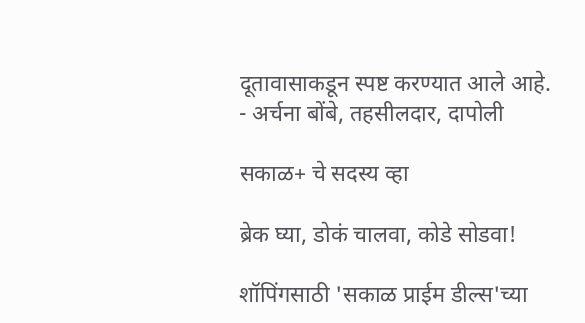दूतावासाकडून स्पष्ट करण्यात आले आहे.
- अर्चना बोंबे, तहसीलदार, दापोली

सकाळ+ चे सदस्य व्हा

ब्रेक घ्या, डोकं चालवा, कोडे सोडवा!

शॉपिंगसाठी 'सकाळ प्राईम डील्स'च्या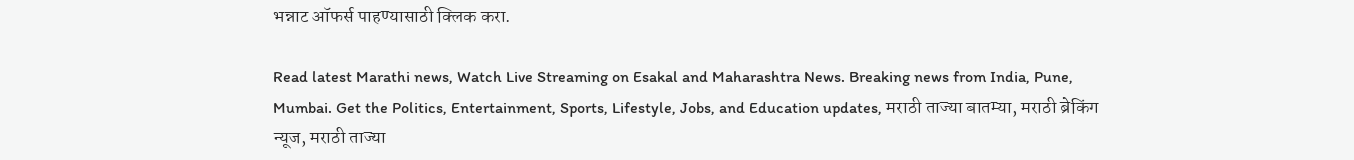भन्नाट ऑफर्स पाहण्यासाठी क्लिक करा.

Read latest Marathi news, Watch Live Streaming on Esakal and Maharashtra News. Breaking news from India, Pune, Mumbai. Get the Politics, Entertainment, Sports, Lifestyle, Jobs, and Education updates, मराठी ताज्या बातम्या, मराठी ब्रेकिंग न्यूज, मराठी ताज्या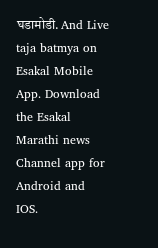घडामोडी. And Live taja batmya on Esakal Mobile App. Download the Esakal Marathi news Channel app for Android and IOS.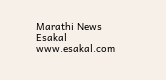Marathi News Esakal
www.esakal.com